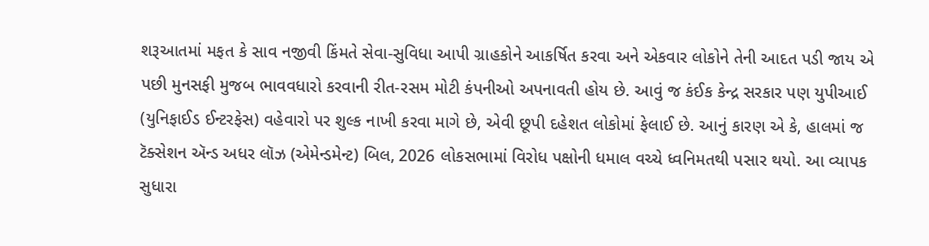શરૂઆતમાં મફત કે સાવ નજીવી કિંમતે સેવા-સુવિધા આપી ગ્રાહકોને આકર્ષિત કરવા અને એકવાર લોકોને તેની આદત પડી જાય એ પછી મુનસફી મુજબ ભાવવધારો કરવાની રીત-રસમ મોટી કંપનીઓ અપનાવતી હોય છે. આવું જ કંઈક કેન્દ્ર સરકાર પણ યુપીઆઈ (યુનિફાઈડ ઈન્ટરફેસ) વહેવારો પર શુલ્ક નાખી કરવા માગે છે, એવી છૂપી દહેશત લોકોમાં ફેલાઈ છે. આનું કારણ એ કે, હાલમાં જ ટૅક્સેશન ઍન્ડ અધર લૉઝ (એમેન્ડમેન્ટ) બિલ, 2026 લોકસભામાં વિરોધ પક્ષોની ધમાલ વચ્ચે ધ્વનિમતથી પસાર થયો. આ વ્યાપક સુધારા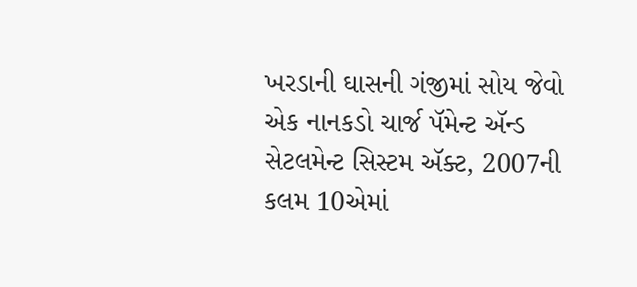ખરડાની ઘાસની ગંજીમાં સોય જેવો એક નાનકડો ચાર્જ પૅમેન્ટ ઍન્ડ સેટલમેન્ટ સિસ્ટમ ઍક્ટ, 2007ની કલમ 10એમાં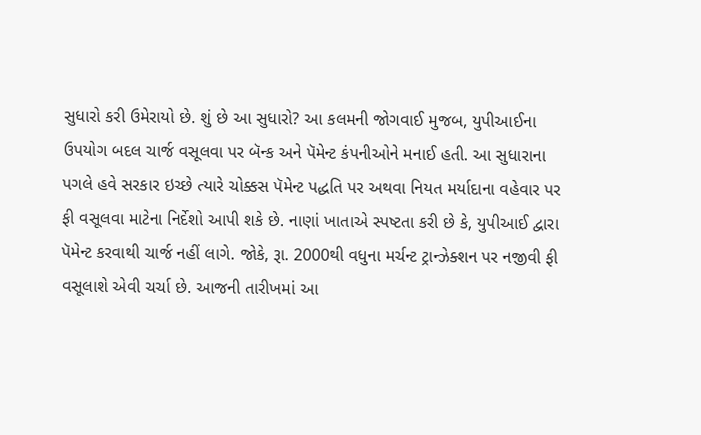સુધારો કરી ઉમેરાયો છે. શું છે આ સુધારો? આ કલમની જોગવાઈ મુજબ, યુપીઆઈના ઉપયોગ બદલ ચાર્જ વસૂલવા પર બૅન્ક અને પૅમેન્ટ કંપનીઓને મનાઈ હતી. આ સુધારાના પગલે હવે સરકાર ઇચ્છે ત્યારે ચોક્કસ પૅમેન્ટ પદ્ધતિ પર અથવા નિયત મર્યાદાના વહેવાર પર ફી વસૂલવા માટેના નિર્દેશો આપી શકે છે. નાણાં ખાતાએ સ્પષ્ટતા કરી છે કે, યુપીઆઈ દ્વારા પૅમેન્ટ કરવાથી ચાર્જ નહીં લાગે. જોકે, રૂા. 2000થી વધુના મર્ચન્ટ ટ્રાન્ઝેક્શન પર નજીવી ફી વસૂલાશે એવી ચર્ચા છે. આજની તારીખમાં આ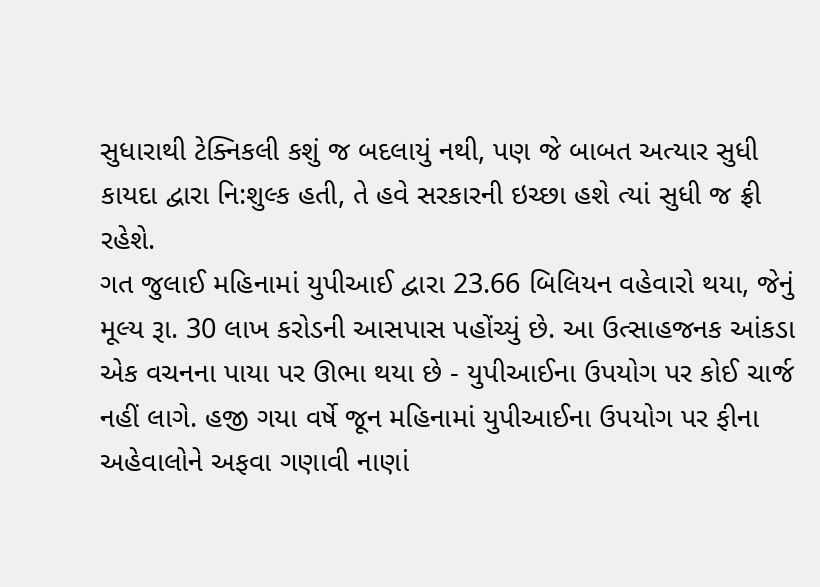સુધારાથી ટેક્નિકલી કશું જ બદલાયું નથી, પણ જે બાબત અત્યાર સુધી કાયદા દ્વારા નિ:શુલ્ક હતી, તે હવે સરકારની ઇચ્છા હશે ત્યાં સુધી જ ફ્રી રહેશે.
ગત જુલાઈ મહિનામાં યુપીઆઈ દ્વારા 23.66 બિલિયન વહેવારો થયા, જેનું મૂલ્ય રૂા. 30 લાખ કરોડની આસપાસ પહોંચ્યું છે. આ ઉત્સાહજનક આંકડા એક વચનના પાયા પર ઊભા થયા છે - યુપીઆઈના ઉપયોગ પર કોઈ ચાર્જ નહીં લાગે. હજી ગયા વર્ષે જૂન મહિનામાં યુપીઆઈના ઉપયોગ પર ફીના અહેવાલોને અફવા ગણાવી નાણાં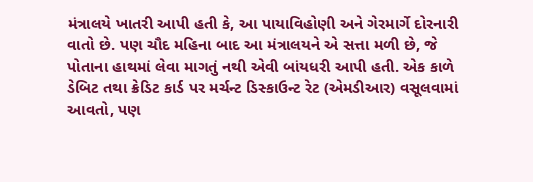મંત્રાલયે ખાતરી આપી હતી કે, આ પાયાવિહોણી અને ગેરમાર્ગે દોરનારી વાતો છે. પણ ચૌદ મહિના બાદ આ મંત્રાલયને એ સત્તા મળી છે, જે પોતાના હાથમાં લેવા માગતું નથી એવી બાંયધરી આપી હતી. એક કાળે ડેબિટ તથા ક્રેડિટ કાર્ડ પર મર્ચન્ટ ડિસ્કાઉન્ટ રેટ (એમડીઆર) વસૂલવામાં આવતો, પણ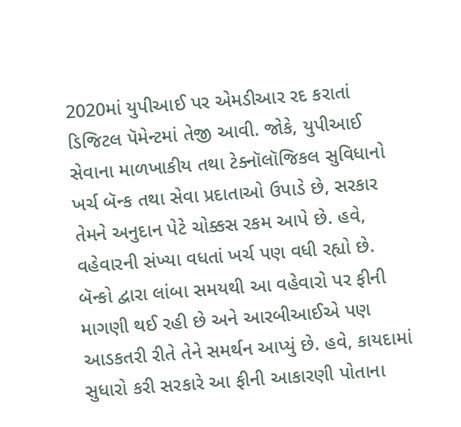2020માં યુપીઆઈ પર એમડીઆર રદ કરાતાં ડિજિટલ પૅમેન્ટમાં તેજી આવી. જોકે, યુપીઆઈ સેવાના માળખાકીય તથા ટેક્નૉલૉજિકલ સુવિધાનો ખર્ચ બૅન્ક તથા સેવા પ્રદાતાઓ ઉપાડે છે, સરકાર તેમને અનુદાન પેટે ચોક્કસ રકમ આપે છે. હવે, વહેવારની સંખ્યા વધતાં ખર્ચ પણ વધી રહ્યો છે. બૅન્કો દ્વારા લાંબા સમયથી આ વહેવારો પર ફીની માગણી થઈ રહી છે અને આરબીઆઈએ પણ આડકતરી રીતે તેને સમર્થન આપ્યું છે. હવે, કાયદામાં સુધારો કરી સરકારે આ ફીની આકારણી પોતાના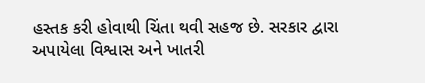હસ્તક કરી હોવાથી ચિંતા થવી સહજ છે. સરકાર દ્વારા અપાયેલા વિશ્વાસ અને ખાતરી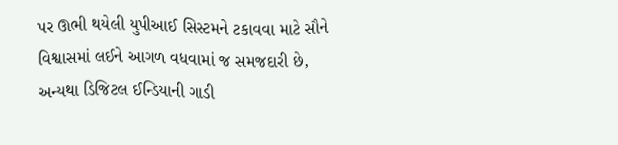પર ઊભી થયેલી યુપીઆઈ સિસ્ટમને ટકાવવા માટે સૌને વિશ્વાસમાં લઈને આગળ વધવામાં જ સમજદારી છે, અન્યથા ડિજિટલ ઈન્ડિયાની ગાડી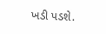ખડી પડશે.